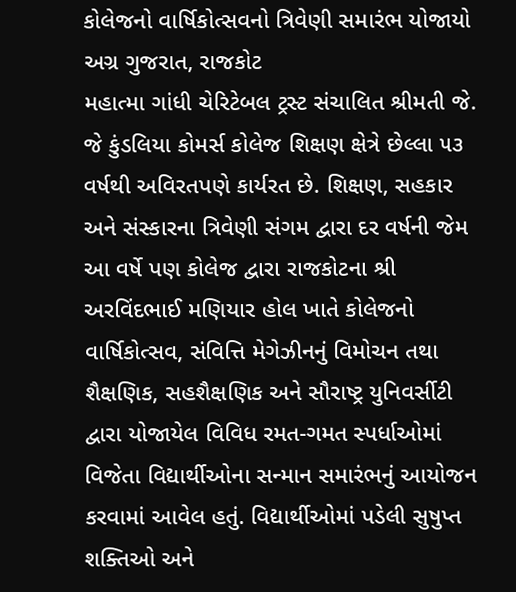કોલેજનો વાર્ષિકોત્સવનો ત્રિવેણી સમારંભ યોજાયો
અગ્ર ગુજરાત, રાજકોટ
મહાત્મા ગાંધી ચેરિટેબલ ટ્રસ્ટ સંચાલિત શ્રીમતી જે. જે કુંડલિયા કોમર્સ કોલેજ શિક્ષણ ક્ષેત્રે છેલ્લા ૫૩ વર્ષથી અવિરતપણે કાર્યરત છે. શિક્ષણ, સહકાર અને સંસ્કારના ત્રિવેણી સંગમ દ્વારા દર વર્ષની જેમ આ વર્ષે પણ કોલેજ દ્વારા રાજકોટના શ્રી અરવિંદભાઈ મણિયાર હોલ ખાતે કોલેજનો વાર્ષિકોત્સવ, સંવિત્તિ મેગેઝીનનું વિમોચન તથા શૈક્ષણિક, સહશૈક્ષણિક અને સૌરાષ્ટ્ર યુનિવર્સીટી દ્વારા યોજાયેલ વિવિધ રમત-ગમત સ્પર્ધાઓમાં વિજેતા વિદ્યાર્થીઓના સન્માન સમારંભનું આયોજન કરવામાં આવેલ હતું. વિદ્યાર્થીઓમાં પડેલી સુષુપ્ત શક્તિઓ અને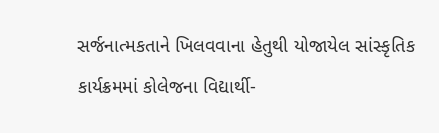સર્જનાત્મકતાને ખિલવવાના હેતુથી યોજાયેલ સાંસ્કૃતિક કાર્યક્રમમાં કોલેજના વિદ્યાર્થી-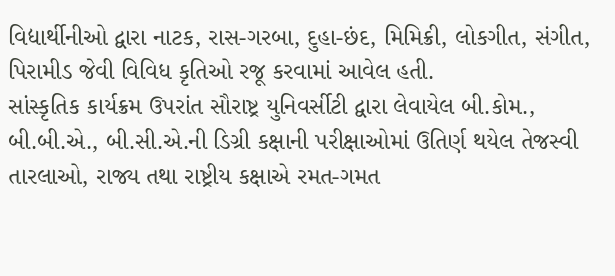વિદ્યાર્થીનીઓ દ્વારા નાટક, રાસ-ગરબા, દુહા-છંદ, મિમિક્રી, લોકગીત, સંગીત, પિરામીડ જેવી વિવિધ કૃતિઓ રજૂ કરવામાં આવેલ હતી.
સાંસ્કૃતિક કાર્યક્રમ ઉપરાંત સૌરાષ્ટ્ર યુનિવર્સીટી દ્વારા લેવાયેલ બી.કોમ., બી.બી.એ., બી.સી.એ.ની ડિગ્રી કક્ષાની પરીક્ષાઓમાં ઉતિર્ણ થયેલ તેજસ્વી તારલાઓ, રાજ્ય તથા રાષ્ટ્રીય કક્ષાએ રમત-ગમત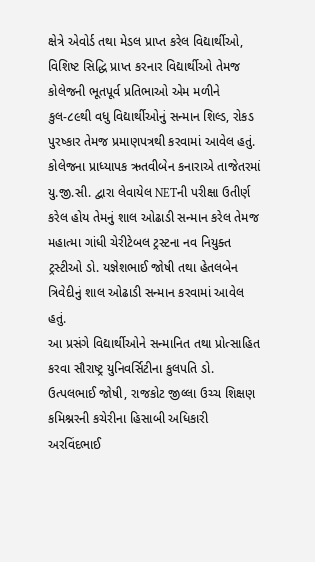ક્ષેત્રે એવોર્ડ તથા મેડલ પ્રાપ્ત કરેલ વિદ્યાર્થીઓ, વિશિષ્ટ સિદ્ધિ પ્રાપ્ત કરનાર વિદ્યાર્થીઓ તેમજ કોલેજની ભૂતપૂર્વ પ્રતિભાઓ એમ મળીને કુલ-૮૯થી વધુ વિદ્યાર્થીઓનું સન્માન શિલ્ડ, રોકડ પુરષ્કાર તેમજ પ્રમાણપત્રથી કરવામાં આવેલ હતું. કોલેજના પ્રાધ્યાપક ઋતવીબેન કનારાએ તાજેતરમાં યુ.જી.સી. દ્વારા લેવાયેલ NETની પરીક્ષા ઉતીર્ણ કરેલ હોય તેમનું શાલ ઓઢાડી સન્માન કરેલ તેમજ મહાત્મા ગાંધી ચેરીટેબલ ટ્રસ્ટના નવ નિયુક્ત ટ્રસ્ટીઓ ડો. યજ્ઞેશભાઈ જોષી તથા હેતલબેન ત્રિવેદીનું શાલ ઓઢાડી સન્માન કરવામાં આવેલ હતું.
આ પ્રસંગે વિદ્યાર્થીઓને સન્માનિત તથા પ્રોત્સાહિત કરવા સૌરાષ્ટ્ર યુનિવર્સિટીના કુલપતિ ડો. ઉત્પલભાઈ જોષી, રાજકોટ જીલ્લા ઉચ્ચ શિક્ષણ કમિશ્નરની કચેરીના હિસાબી અધિકારી અરવિંદભાઈ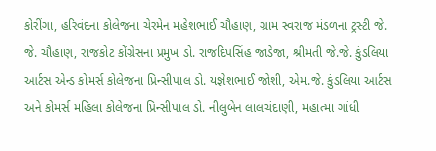કોરીંગા, હરિવંદના કોલેજના ચેરમેન મહેશભાઈ ચૌહાણ, ગ્રામ સ્વરાજ મંડળના ટ્રસ્ટી જે. જે. ચૌહાણ, રાજકોટ કોંગ્રેસના પ્રમુખ ડો. રાજદિપસિંહ જાડેજા, શ્રીમતી જે.જે. કુંડલિયા આર્ટસ એન્ડ કોમર્સ કોલેજના પ્રિન્સીપાલ ડો. યજ્ઞેશભાઈ જોશી, એમ.જે. કુંડલિયા આર્ટસ અને કોમર્સ મહિલા કોલેજના પ્રિન્સીપાલ ડો. નીલુબેન લાલચંદાણી, મહાત્મા ગાંધી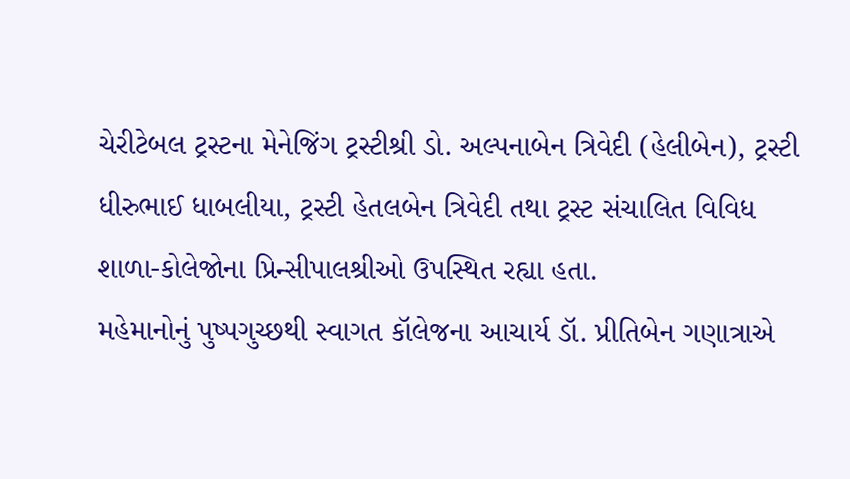ચેરીટેબલ ટ્રસ્ટના મેનેજિંગ ટ્રસ્ટીશ્રી ડો. અલ્પનાબેન ત્રિવેદી (હેલીબેન), ટ્રસ્ટી ધીરુભાઈ ધાબલીયા, ટ્રસ્ટી હેતલબેન ત્રિવેદી તથા ટ્રસ્ટ સંચાલિત વિવિધ શાળા-કોલેજોના પ્રિન્સીપાલશ્રીઓ ઉપસ્થિત રહ્યા હતા.
મહેમાનોનું પુષ્પગુચ્છથી સ્વાગત કૉલેજના આચાર્ય ડૉ. પ્રીતિબેન ગણાત્રાએ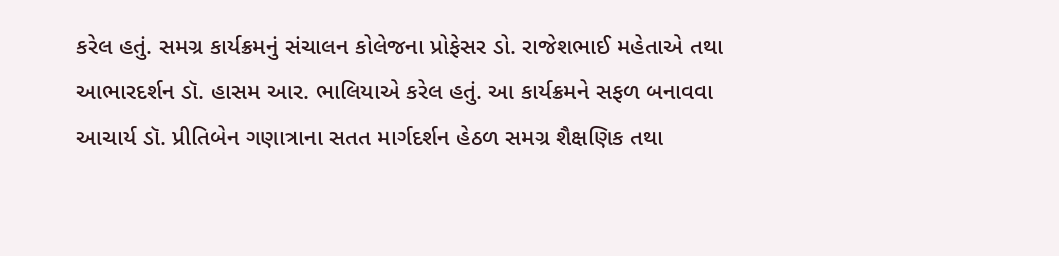કરેલ હતું. સમગ્ર કાર્યક્રમનું સંચાલન કોલેજના પ્રોફેસર ડો. રાજેશભાઈ મહેતાએ તથા આભારદર્શન ડૉ. હાસમ આર. ભાલિયાએ કરેલ હતું. આ કાર્યક્રમને સફળ બનાવવા આચાર્ય ડૉ. પ્રીતિબેન ગણાત્રાના સતત માર્ગદર્શન હેઠળ સમગ્ર શૈક્ષણિક તથા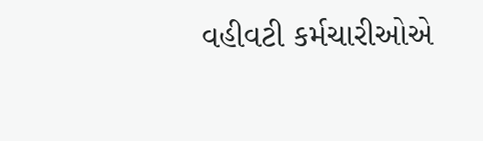વહીવટી કર્મચારીઓએ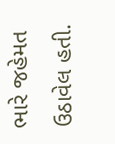ભારે જહેમત ઉઠાવેલ હતી.